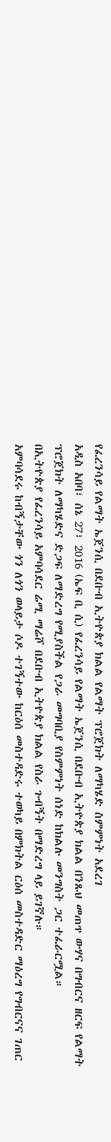የፈረንሳይ የልማት ኤጀንሲ በደቡብ ኢትዮጵያ ክልል የልማት ፕሮጀክት ለማካሄድ ስምምነት አደረገ
አዲስ አበባ፣ ሰኔ 27፣ 2016 (ኤፍ ቢ ሲ) የፈረንሳይ የልማት ኤጀንሲ በደቡብ ኢትዮጵያ ክልል በንጹህ መጠጥ ውሃና በግብርና ዘርፍ የልማት ፕሮጀክት ለማካሄድና ድጋፍ ለማድረግ የሚያስችል የጋራ መግባቢያ የስምምነት ሰነድ ከክልሉ መንግስት ጋር ተፈራርሟል።
በኢትዮጵያ የፈረንሳይ አምባሳደር ሬሚ ማሬሾ በደቡብ ኢትዮጵያ ክልል የስራ ጉብኝት በማድረግ ላይ ይገኛሉ።
አምባሳደሩ ከብኝታቸው ጎን ለጎን ወላይታ ሶዶ ተገኝተው ከርዕሰ መስተዳድሩ ተወካይ በምክትል ርዕሰ መስተዳድር ማዕረግ የግብርናና ገጠር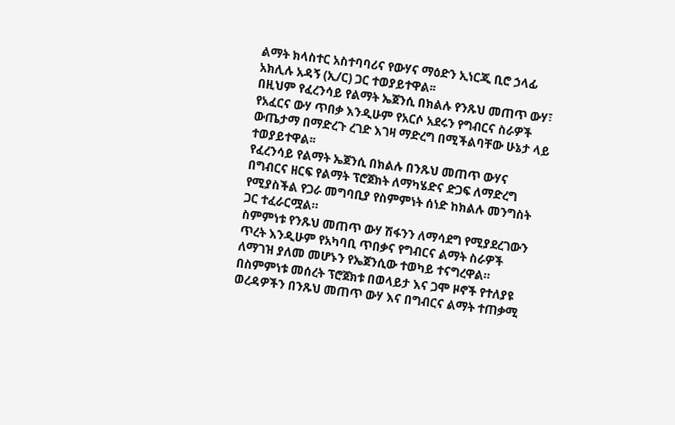ልማት ክላስተር አስተባባሪና የውሃና ማዕድን ኢነርጂ ቢሮ ኃላፊ አክሊሉ አዳኝ (ኢ/ር) ጋር ተወያይተዋል፡፡
በዚህም የፈረንሳይ የልማት ኤጀንሲ በክልሉ የንጹህ መጠጥ ውሃ፣ የአፈርና ውሃ ጥበቃ እንዲሁም የአርሶ አደሩን የግብርና ስራዎች ውጤታማ በማድረጉ ረገድ እገዛ ማድረግ በሚችልባቸው ሁኔታ ላይ ተወያይተዋል፡፡
የፈረንሳይ የልማት ኤጀንሲ በክልሉ በንጹህ መጠጥ ውሃና በግብርና ዘርፍ የልማት ፕሮጀክት ለማካሄድና ድጋፍ ለማድረግ የሚያስችል የጋራ መግባቢያ የስምምነት ሰነድ ከክልሉ መንግስት ጋር ተፈራርሟል።
ስምምነቱ የንጹህ መጠጥ ውሃ ሽፋንን ለማሳደግ የሚያደረገውን ጥረት እንዲሁም የአካባቢ ጥበቃና የግብርና ልማት ስራዎች ለማገዝ ያለመ መሆኑን የኤጀንሲው ተወካይ ተናግረዋል።
በስምምነቱ መሰረት ፕሮጀክቱ በወላይታ እና ጋሞ ዞኖች የተለያዩ ወረዳዎችን በንጹህ መጠጥ ውሃ እና በግብርና ልማት ተጠቃሚ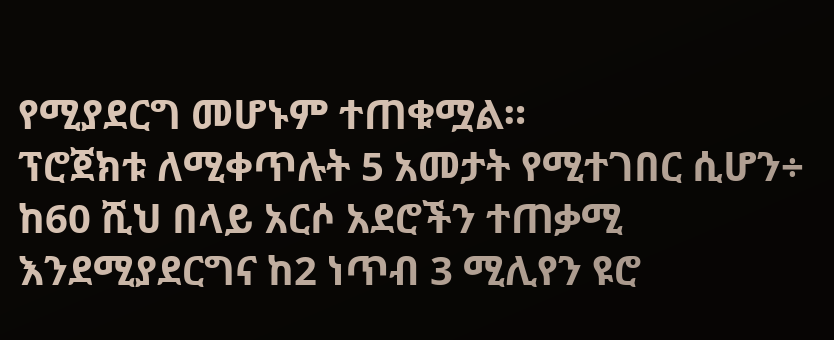የሚያደርግ መሆኑም ተጠቁሟል።
ፕሮጀክቱ ለሚቀጥሉት 5 አመታት የሚተገበር ሲሆን÷ ከ60 ሺህ በላይ አርሶ አደሮችን ተጠቃሚ እንደሚያደርግና ከ2 ነጥብ 3 ሚሊየን ዩሮ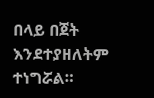በላይ በጀት እንደተያዘለትም ተነግሯል።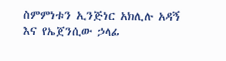ስምምነቱን ኢንጅነር አክሊሉ አዳኝ እና የኤጀንሲው ኃላፊ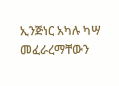ኢንጅነር አካሉ ካሣ መፈራረማቸውን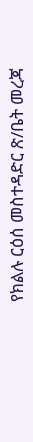የክልሉ ርዕሰ መስተዳድር ጽ/ቤት መረጃ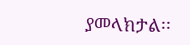ያመላክታል፡፡